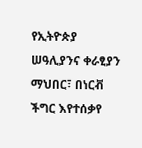የኢትዮጵያ ሠዓሊያንና ቀራፂያን ማህበር፣ በነርቭ ችግር እየተሰቃየ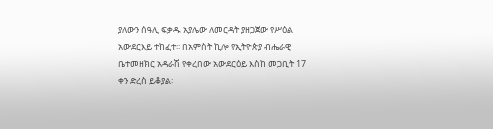ያለውን ሰዓሊ ፍቃዱ አያሌው ለመርዳት ያዘጋጀው የሥዕል አውደርእይ ተከፈተ፡፡ በአምስት ኪሎ የኢትዮጵያ ብሔራዊ ቤተመዘክር አዳራሽ የቀረበው አውደርዕይ እስከ መጋቢት 17 ቀን ድረስ ይቆያል፡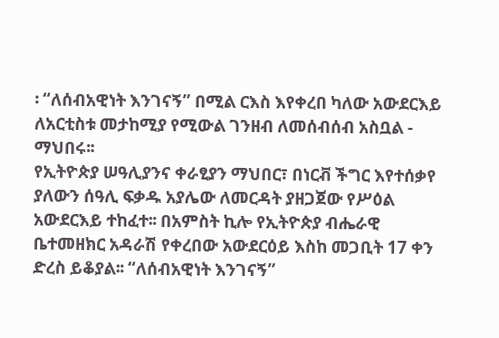፡ “ለሰብአዊነት እንገናኝ” በሚል ርእስ እየቀረበ ካለው አውደርእይ ለአርቲስቱ መታከሚያ የሚውል ገንዘብ ለመሰብሰብ አስቧል - ማህበሩ፡፡
የኢትዮጵያ ሠዓሊያንና ቀራፂያን ማህበር፣ በነርቭ ችግር እየተሰቃየ ያለውን ሰዓሊ ፍቃዱ አያሌው ለመርዳት ያዘጋጀው የሥዕል አውደርእይ ተከፈተ፡፡ በአምስት ኪሎ የኢትዮጵያ ብሔራዊ ቤተመዘክር አዳራሽ የቀረበው አውደርዕይ እስከ መጋቢት 17 ቀን ድረስ ይቆያል፡፡ “ለሰብአዊነት እንገናኝ”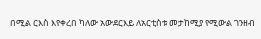በሚል ርእስ እየቀረበ ካለው አውደርእይ ለአርቲስቱ መታከሚያ የሚውል ገንዘብ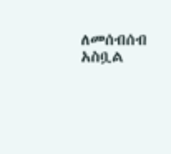ለመሰብሰብ አስቧል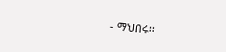- ማህበሩ፡፡